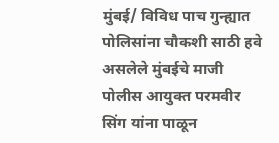मुंबई/ विविध पाच गुन्ह्यात पोलिसांना चौकशी साठी हवे असलेले मुंबईचे माजी पोलीस आयुक्त परमवीर सिंग यांना पाळून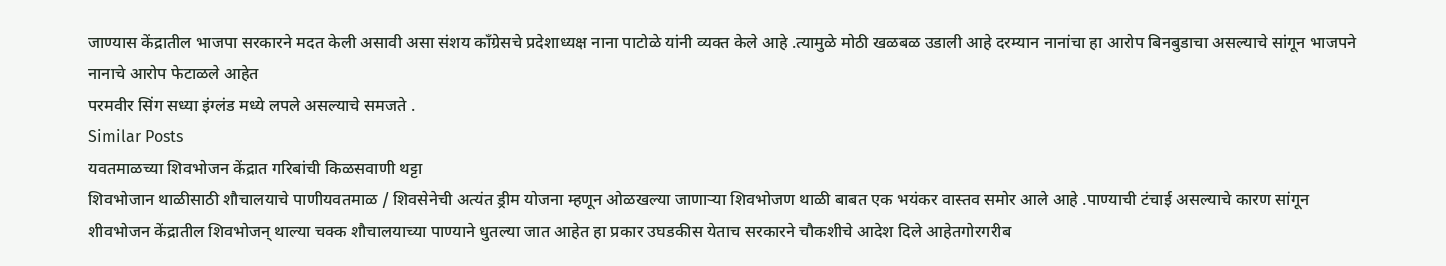जाण्यास केंद्रातील भाजपा सरकारने मदत केली असावी असा संशय काँग्रेसचे प्रदेशाध्यक्ष नाना पाटोळे यांनी व्यक्त केले आहे .त्यामुळे मोठी खळबळ उडाली आहे दरम्यान नानांचा हा आरोप बिनबुडाचा असल्याचे सांगून भाजपने नानाचे आरोप फेटाळले आहेत
परमवीर सिंग सध्या इंग्लंड मध्ये लपले असल्याचे समजते .
Similar Posts
यवतमाळच्या शिवभोजन केंद्रात गरिबांची किळसवाणी थट्टा
शिवभोजान थाळीसाठी शौचालयाचे पाणीयवतमाळ / शिवसेनेची अत्यंत ड्रीम योजना म्हणून ओळखल्या जाणाऱ्या शिवभोजण थाळी बाबत एक भयंकर वास्तव समोर आले आहे .पाण्याची टंचाई असल्याचे कारण सांगून शीवभोजन केंद्रातील शिवभोजन् थाल्या चक्क शौचालयाच्या पाण्याने धुतल्या जात आहेत हा प्रकार उघडकीस येताच सरकारने चौकशीचे आदेश दिले आहेतगोरगरीब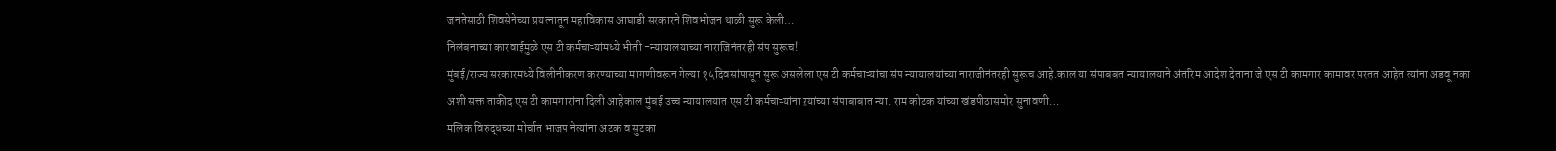जनतेसाठी शिवसेनेच्या प्रयत्नातून महाविकास आघाडी सरकारने शिवभोजन थाळी सुरू केली…
निलंबनाच्या कारवाईमुळे एस टी कर्मचाऱ्यांमध्ये भीती -न्यायालयाच्या नाराजिनंतरही संप सुरूच!
मुंबई/राज्य सरकारमध्ये विलीनीकरण करण्याच्या मागणीवरून गेल्या १५दिवसांपासून सुरू असलेला एस टी कर्मचाऱ्यांचा संप न्यायालयांच्या नाराजीनंतरही सुरूच आहे.काल या संपाबबत न्यायालयाने अंतरिम आदेश देताना जे एस टी कामगार कामावर परतत आहेत त्यांना अडवू नका अशी सक्त ताकीद एस टी कामगारांना दिली आहेकाल मुंबई उच्च न्यायालयात एस टी कर्मचाऱ्यांना ऱयांच्या संपाबाबात न्या. राम कोटक यांच्या खंडपीठासमोर सुनावणी…
मलिक विरुद्धच्या मोर्चात भाजप नेत्यांना अटक व सुटका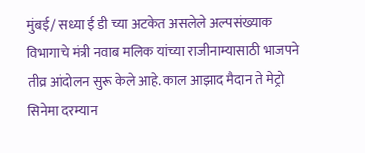मुंबई/ सध्या ई डी च्या अटकेत असलेले अल्पसंख्याक विभागाचे मंत्री नवाब मलिक यांच्या राजीनाम्यासाठी भाजपने तीव्र आंदोलन सुरू केले आहे. काल आझाद मैदान ते मेट्रो सिनेमा दरम्यान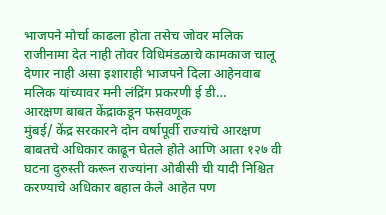भाजपने मोर्चा काढला होता तसेच जोवर मलिक राजीनामा देत नाही तोवर विधिमंडळाचे कामकाज चालू देणार नाही असा इशाराही भाजपने दिला आहेनवाब मलिक यांच्यावर मनी लंद्रिंग प्रकरणी ई डी…
आरक्षण बाबत केंद्राकडून फसवणूक
मुंबई/ केंद्र सरकारने दोन वर्षापूर्वी राज्यांचे आरक्षण बाबतचे अधिकार काढून घेतले होते आणि आता १२७ वी घटना दुरुस्ती करून राज्यांना ओबीसी ची यादी निश्चित करण्याचे अधिकार बहाल केले आहेत पण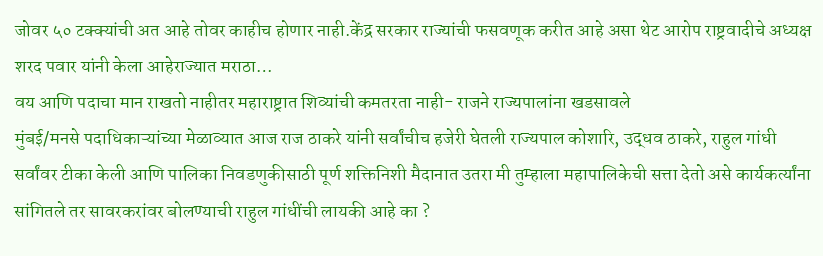जोवर ५० टक्क्यांची अत आहे तोवर काहीच होणार नाही.केंद्र सरकार राज्यांची फसवणूक करीत आहे असा थेट आरोप राष्ट्रवादीचे अध्यक्ष शरद पवार यांनी केला आहेराज्यात मराठा…
वय आणि पदाचा मान राखतो नाहीतर महाराष्ट्रात शिव्यांची कमतरता नाही- राजने राज्यपालांना खडसावले
मुंबई/मनसे पदाधिकाऱ्यांच्या मेळाव्यात आज राज ठाकरे यांनी सर्वांचीच हजेरी घेतली राज्यपाल कोशारि, उद्धव ठाकरे, राहुल गांधी सर्वांवर टीका केली आणि पालिका निवडणुकीसाठी पूर्ण शक्तिनिशी मैदानात उतरा मी तुम्हाला महापालिकेची सत्ता देतो असे कार्यकर्त्यांना सांगितले तर सावरकरांवर बोलण्याची राहुल गांधींची लायकी आहे का ?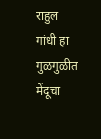राहुल गांधी हा गुळगुळीत मेंदूचा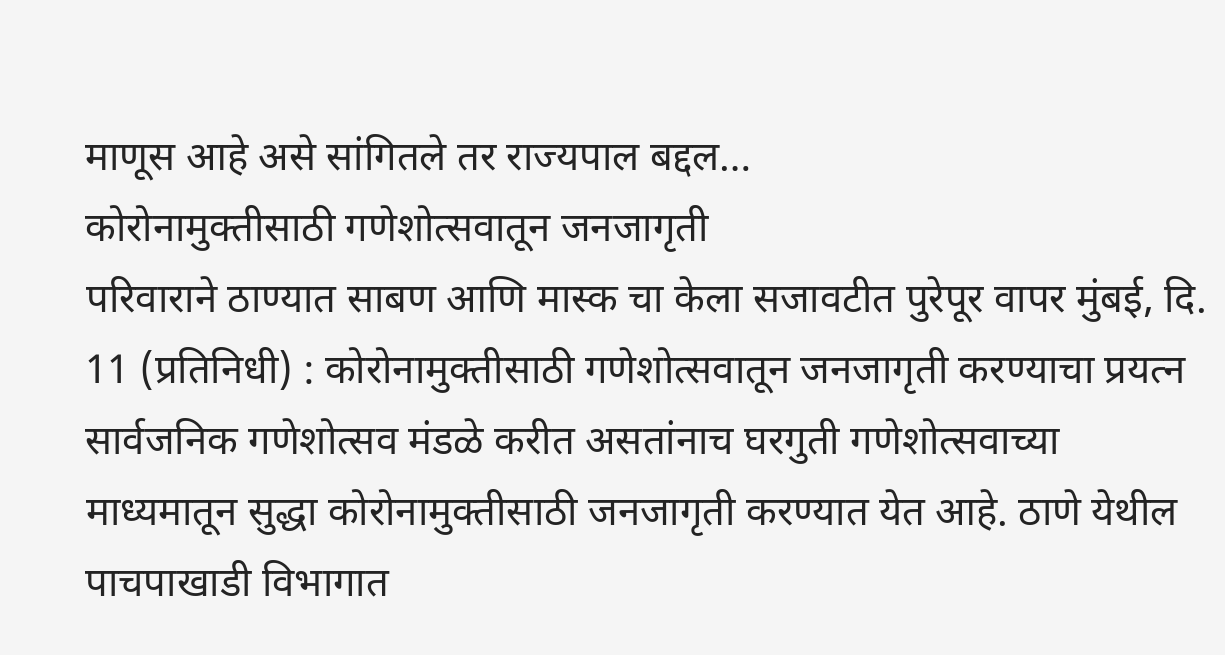माणूस आहे असे सांगितले तर राज्यपाल बद्दल…
कोरोनामुक्तीसाठी गणेशोत्सवातून जनजागृती
परिवाराने ठाण्यात साबण आणि मास्क चा केला सजावटीत पुरेपूर वापर मुंबई, दि. 11 (प्रतिनिधी) : कोरोनामुक्तीसाठी गणेशोत्सवातून जनजागृती करण्याचा प्रयत्न सार्वजनिक गणेशोत्सव मंडळे करीत असतांनाच घरगुती गणेशोत्सवाच्या माध्यमातून सुद्धा कोरोनामुक्तीसाठी जनजागृती करण्यात येत आहे. ठाणे येथील पाचपाखाडी विभागात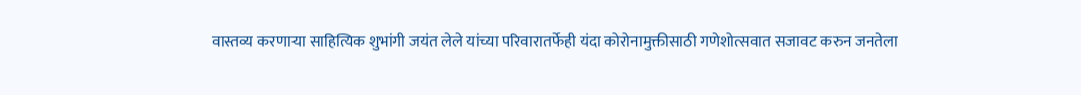वास्तव्य करणाऱ्या साहित्यिक शुभांगी जयंत लेले यांच्या परिवारातर्फेही यंदा कोरोनामुक्तीसाठी गणेशोत्सवात सजावट करुन जनतेला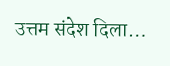उत्तम संदेश दिला…